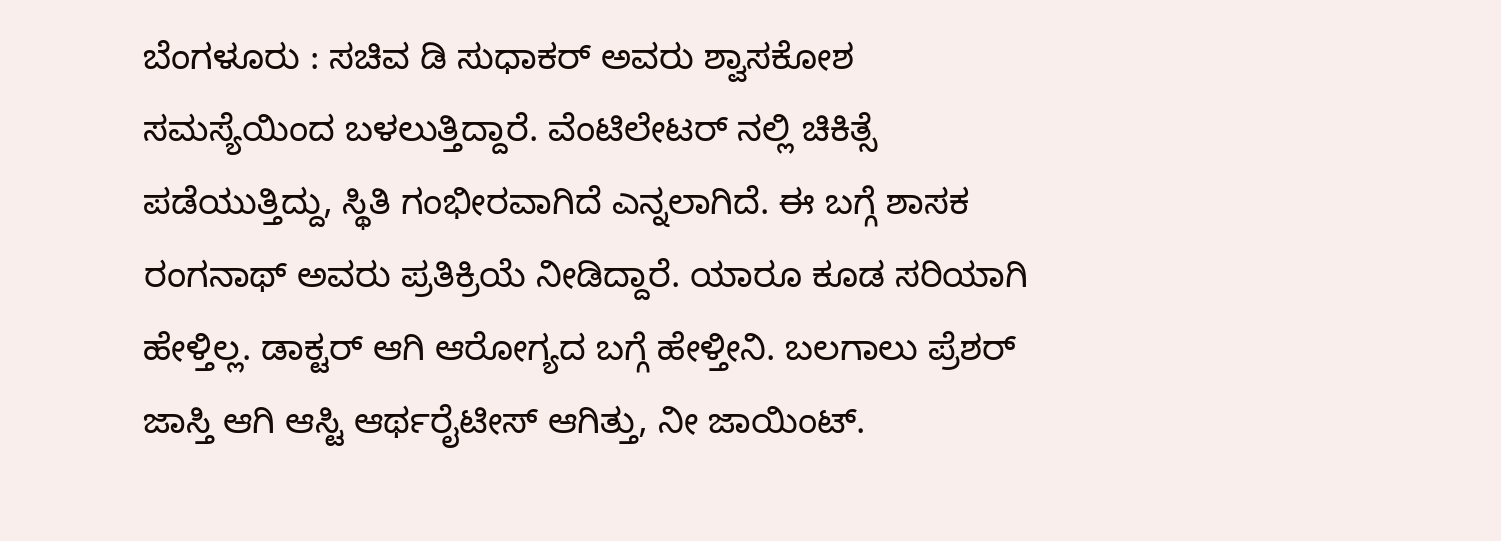ಬೆಂಗಳೂರು : ಸಚಿವ ಡಿ ಸುಧಾಕರ್ ಅವರು ಶ್ವಾಸಕೋಶ ಸಮಸ್ಯೆಯಿಂದ ಬಳಲುತ್ತಿದ್ದಾರೆ. ವೆಂಟಿಲೇಟರ್ ನಲ್ಲಿ ಚಿಕಿತ್ಸೆ ಪಡೆಯುತ್ತಿದ್ದು, ಸ್ಥಿತಿ ಗಂಭೀರವಾಗಿದೆ ಎನ್ನಲಾಗಿದೆ. ಈ ಬಗ್ಗೆ ಶಾಸಕ ರಂಗನಾಥ್ ಅವರು ಪ್ರತಿಕ್ರಿಯೆ ನೀಡಿದ್ದಾರೆ. ಯಾರೂ ಕೂಡ ಸರಿಯಾಗಿ ಹೇಳ್ತಿಲ್ಲ. ಡಾಕ್ಟರ್ ಆಗಿ ಆರೋಗ್ಯದ ಬಗ್ಗೆ ಹೇಳ್ತೀನಿ. ಬಲಗಾಲು ಪ್ರೆಶರ್ ಜಾಸ್ತಿ ಆಗಿ ಆಸ್ಟಿ ಆರ್ಥರೈಟೀಸ್ ಆಗಿತ್ತು, ನೀ ಜಾಯಿಂಟ್.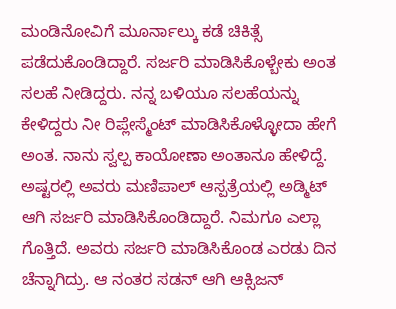ಮಂಡಿನೋವಿಗೆ ಮೂರ್ನಾಲ್ಕು ಕಡೆ ಚಿಕಿತ್ಸೆ ಪಡೆದುಕೊಂಡಿದ್ದಾರೆ. ಸರ್ಜರಿ ಮಾಡಿಸಿಕೊಳ್ಬೇಕು ಅಂತ ಸಲಹೆ ನೀಡಿದ್ದರು. ನನ್ನ ಬಳಿಯೂ ಸಲಹೆಯನ್ನು ಕೇಳಿದ್ದರು ನೀ ರಿಪ್ಲೇಸ್ಮೆಂಟ್ ಮಾಡಿಸಿಕೊಳ್ಳೋದಾ ಹೇಗೆ ಅಂತ. ನಾನು ಸ್ವಲ್ಪ ಕಾಯೋಣಾ ಅಂತಾನೂ ಹೇಳಿದ್ದೆ. ಅಷ್ಟರಲ್ಲಿ ಅವರು ಮಣಿಪಾಲ್ ಆಸ್ಪತ್ರೆಯಲ್ಲಿ ಅಡ್ಮಿಟ್ ಆಗಿ ಸರ್ಜರಿ ಮಾಡಿಸಿಕೊಂಡಿದ್ದಾರೆ. ನಿಮಗೂ ಎಲ್ಲಾ ಗೊತ್ತಿದೆ. ಅವರು ಸರ್ಜರಿ ಮಾಡಿಸಿಕೊಂಡ ಎರಡು ದಿನ ಚೆನ್ನಾಗಿದ್ರು. ಆ ನಂತರ ಸಡನ್ ಆಗಿ ಆಕ್ಸಿಜನ್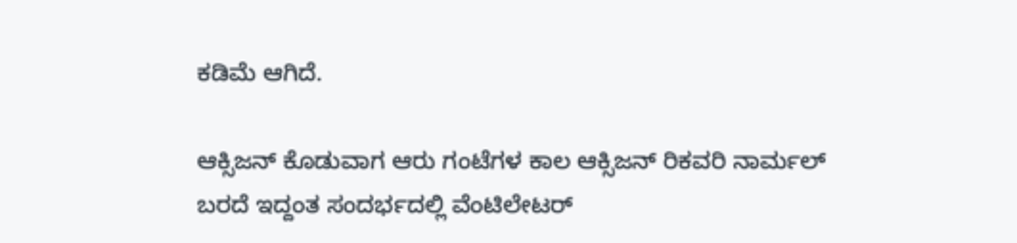ಕಡಿಮೆ ಆಗಿದೆ.

ಆಕ್ಸಿಜನ್ ಕೊಡುವಾಗ ಆರು ಗಂಟೆಗಳ ಕಾಲ ಆಕ್ಸಿಜನ್ ರಿಕವರಿ ನಾರ್ಮಲ್ ಬರದೆ ಇದ್ದಂತ ಸಂದರ್ಭದಲ್ಲಿ ವೆಂಟಿಲೇಟರ್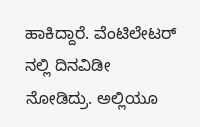ಹಾಕಿದ್ದಾರೆ. ವೆಂಟಿಲೇಟರ್ ನಲ್ಲಿ ದಿನವಿಡೀ ನೋಡಿದ್ರು. ಅಲ್ಲಿಯೂ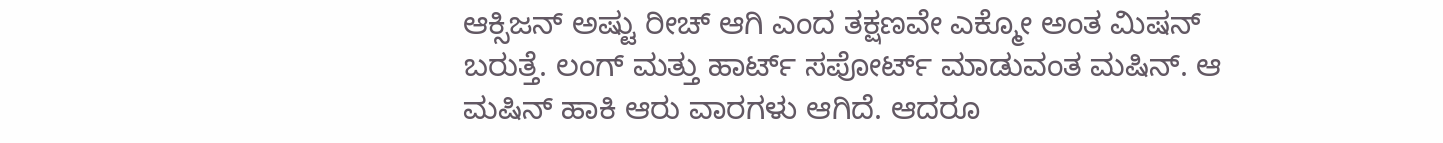ಆಕ್ಸಿಜನ್ ಅಷ್ಟು ರೀಚ್ ಆಗಿ ಎಂದ ತಕ್ಷಣವೇ ಎಕ್ಮೋ ಅಂತ ಮಿಷನ್ ಬರುತ್ತೆ. ಲಂಗ್ ಮತ್ತು ಹಾರ್ಟ್ ಸಪೋರ್ಟ್ ಮಾಡುವಂತ ಮಷಿನ್. ಆ ಮಷಿನ್ ಹಾಕಿ ಆರು ವಾರಗಳು ಆಗಿದೆ. ಆದರೂ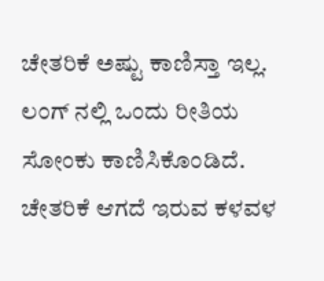ಚೇತರಿಕೆ ಅಷ್ಟು ಕಾಣಿಸ್ತಾ ಇಲ್ಲ. ಲಂಗ್ ನಲ್ಲಿ ಒಂದು ರೀತಿಯ ಸೋಂಕು ಕಾಣಿಸಿಕೊಂಡಿದೆ. ಚೇತರಿಕೆ ಆಗದೆ ಇರುವ ಕಳವಳ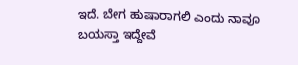ಇದೆ. ಬೇಗ ಹುಷಾರಾಗಲಿ ಎಂದು ನಾವೂ ಬಯಸ್ತಾ ಇದ್ದೇವೆ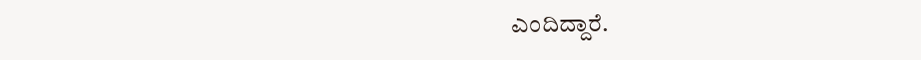ಎಂದಿದ್ದಾರೆ.